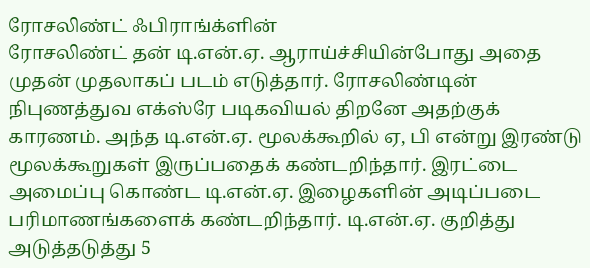ரோசலிண்ட் ஃபிராங்க்ளின்
ரோசலிண்ட் தன் டி.என்.ஏ. ஆராய்ச்சியின்போது அதை முதன் முதலாகப் படம் எடுத்தார். ரோசலிண்டின் நிபுணத்துவ எக்ஸ்ரே படிகவியல் திறனே அதற்குக் காரணம். அந்த டி.என்.ஏ. மூலக்கூறில் ஏ, பி என்று இரண்டு மூலக்கூறுகள் இருப்பதைக் கண்டறிந்தார். இரட்டை அமைப்பு கொண்ட டி.என்.ஏ. இழைகளின் அடிப்படை பரிமாணங்களைக் கண்டறிந்தார். டி.என்.ஏ. குறித்து அடுத்தடுத்து 5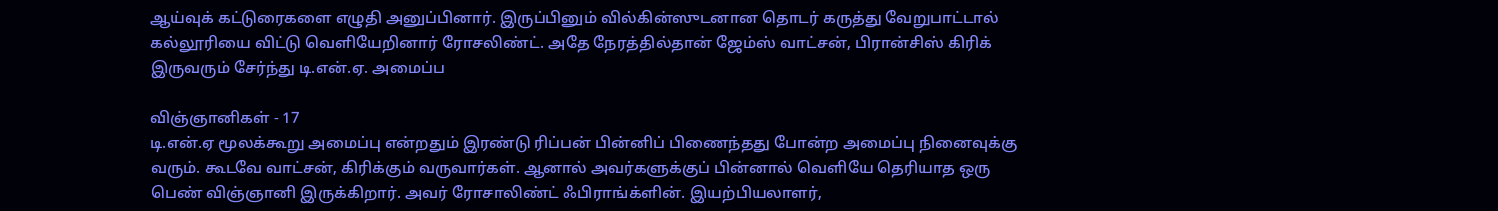ஆய்வுக் கட்டுரைகளை எழுதி அனுப்பினார். இருப்பினும் வில்கின்ஸுடனான தொடர் கருத்து வேறுபாட்டால் கல்லூரியை விட்டு வெளியேறினார் ரோசலிண்ட். அதே நேரத்தில்தான் ஜேம்ஸ் வாட்சன், பிரான்சிஸ் கிரிக் இருவரும் சேர்ந்து டி.என்.ஏ. அமைப்ப

விஞ்ஞானிகள் - 17
டி.என்.ஏ மூலக்கூறு அமைப்பு என்றதும் இரண்டு ரிப்பன் பின்னிப் பிணைந்தது போன்ற அமைப்பு நினைவுக்கு வரும். கூடவே வாட்சன், கிரிக்கும் வருவார்கள். ஆனால் அவர்களுக்குப் பின்னால் வெளியே தெரியாத ஒரு பெண் விஞ்ஞானி இருக்கிறார். அவர் ரோசாலிண்ட் ஃபிராங்க்ளின். இயற்பியலாளர்,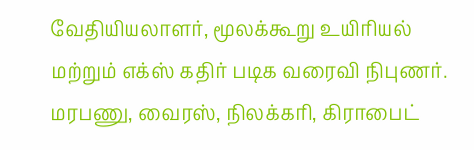வேதியியலாளர், மூலக்கூறு உயிரியல் மற்றும் எக்ஸ் கதிர் படிக வரைவி நிபுணர். மரபணு, வைரஸ், நிலக்கரி, கிராபைட்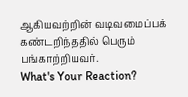ஆகியவற்றின் வடிவமைப்பக் கண்டறிந்ததில் பெரும் பங்காற்றியவர்.
What's Your Reaction?